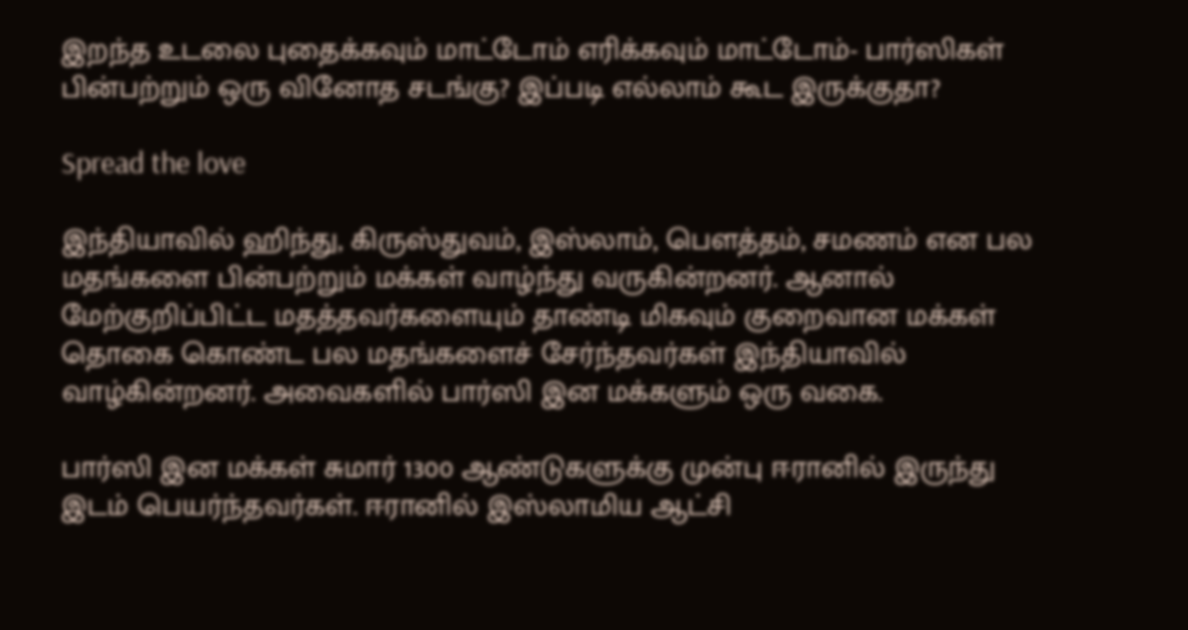இறந்த உடலை புதைக்கவும் மாட்டோம் எரிக்கவும் மாட்டோம்- பார்ஸிகள் பின்பற்றும் ஒரு வினோத சடங்கு? இப்படி எல்லாம் கூட இருக்குதா?

Spread the love

இந்தியாவில் ஹிந்து, கிருஸ்துவம், இஸ்லாம், பௌத்தம், சமணம் என பல மதங்களை பின்பற்றும் மக்கள் வாழ்ந்து வருகின்றனர். ஆனால் மேற்குறிப்பிட்ட மதத்தவர்களையும் தாண்டி மிகவும் குறைவான மக்கள் தொகை கொண்ட பல மதங்களைச் சேர்ந்தவர்கள் இந்தியாவில் வாழ்கின்றனர். அவைகளில் பார்ஸி இன மக்களும் ஒரு வகை.

பார்ஸி இன மக்கள் சுமார் 1300 ஆண்டுகளுக்கு முன்பு ஈரானில் இருந்து இடம் பெயர்ந்தவர்கள். ஈரானில் இஸ்லாமிய ஆட்சி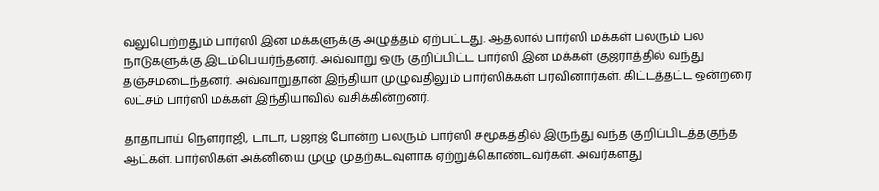வலுபெற்றதும் பார்ஸி இன மக்களுக்கு அழுத்தம் ஏற்பட்டது. ஆதலால் பார்ஸி மக்கள் பலரும் பல நாடுகளுக்கு இடம்பெயர்ந்தனர். அவ்வாறு ஒரு குறிப்பிட்ட பார்ஸி இன மக்கள் குஜராத்தில் வந்து தஞ்சமடைந்தனர். அவ்வாறுதான் இந்தியா முழுவதிலும் பார்ஸிக்கள் பரவினார்கள். கிட்டத்தட்ட ஒன்றரை லட்சம் பார்ஸி மக்கள் இந்தியாவில் வசிக்கின்றனர்.

தாதாபாய் நௌராஜி, டாடா, பஜாஜ் போன்ற பலரும் பார்ஸி சமூகத்தில் இருந்து வந்த குறிப்பிடத்தகுந்த ஆட்கள். பார்ஸிகள் அக்னியை முழு முதற்கடவுளாக ஏற்றுக்கொண்டவர்கள். அவர்களது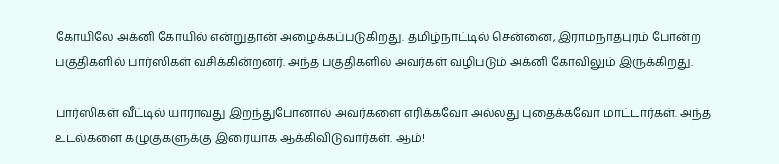கோயிலே அக்னி கோயில் என்றுதான் அழைக்கப்படுகிறது. தமிழ்நாட்டில் சென்னை, இராமநாதபுரம் போன்ற பகுதிகளில் பார்ஸிகள் வசிக்கின்றனர். அந்த பகுதிகளில் அவர்கள் வழிபடும் அக்னி கோவிலும் இருக்கிறது.

பார்ஸிகள் வீட்டில் யாராவது இறந்துபோனால் அவர்களை எரிக்கவோ அல்லது புதைக்கவோ மாட்டார்கள். அந்த உடல்களை கழுகுகளுக்கு இரையாக ஆக்கிவிடுவார்கள். ஆம்!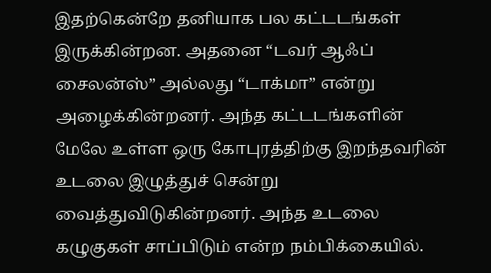இதற்கென்றே தனியாக பல கட்டடங்கள் இருக்கின்றன. அதனை “டவர் ஆஃப் சைலன்ஸ்” அல்லது “டாக்மா” என்று அழைக்கின்றனர். அந்த கட்டடங்களின் மேலே உள்ள ஒரு கோபுரத்திற்கு இறந்தவரின் உடலை இழுத்துச் சென்று வைத்துவிடுகின்றனர். அந்த உடலை கழுகுகள் சாப்பிடும் என்ற நம்பிக்கையில்.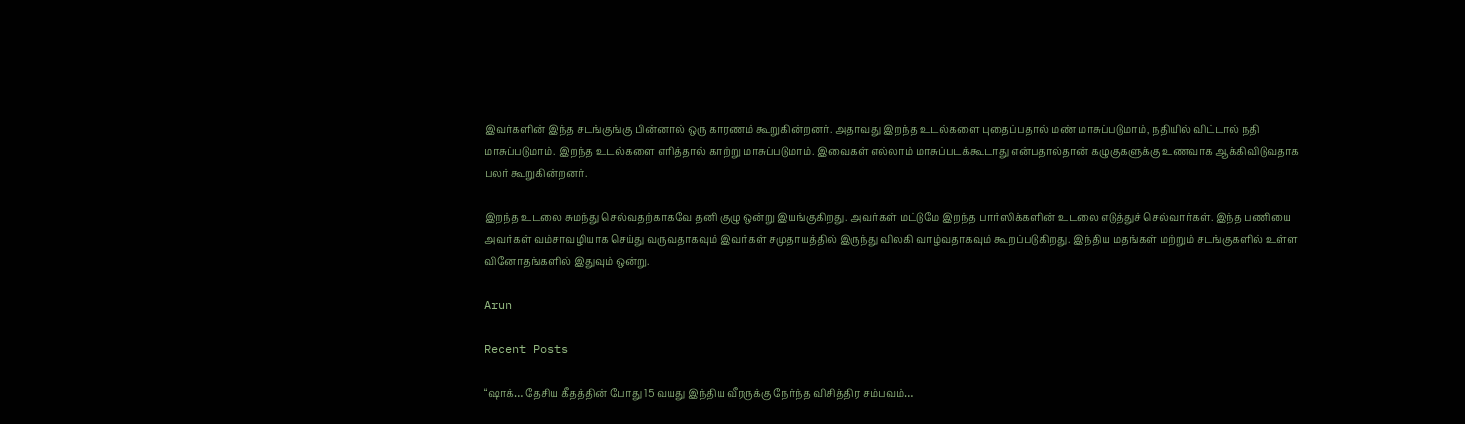இவர்களின் இந்த சடங்குங்கு பின்னால் ஒரு காரணம் கூறுகின்றனர். அதாவது இறந்த உடல்களை புதைப்பதால் மண் மாசுப்படுமாம், நதியில் விட்டால் நதி மாசுப்படுமாம். இறந்த உடல்களை எரித்தால் காற்று மாசுப்படுமாம். இவைகள் எல்லாம் மாசுப்படக்கூடாது என்பதால்தான் கழுகுகளுக்கு உணவாக ஆக்கிவிடுவதாக பலர் கூறுகின்றனர்.

இறந்த உடலை சுமந்து செல்வதற்காகவே தனி குழு ஒன்று இயங்குகிறது. அவர்கள் மட்டுமே இறந்த பார்ஸிக்களின் உடலை எடுத்துச் செல்வார்கள். இந்த பணியை அவர்கள் வம்சாவழியாக செய்து வருவதாகவும் இவர்கள் சமுதாயத்தில் இருந்து விலகி வாழ்வதாகவும் கூறப்படுகிறது. இந்திய மதங்கள் மற்றும் சடங்குகளில் உள்ள வினோதங்களில் இதுவும் ஒன்று.

Arun

Recent Posts

“ஷாக்… தேசிய கீதத்தின் போது 15 வயது இந்திய வீரருக்கு நேர்ந்த விசித்திர சம்பவம்…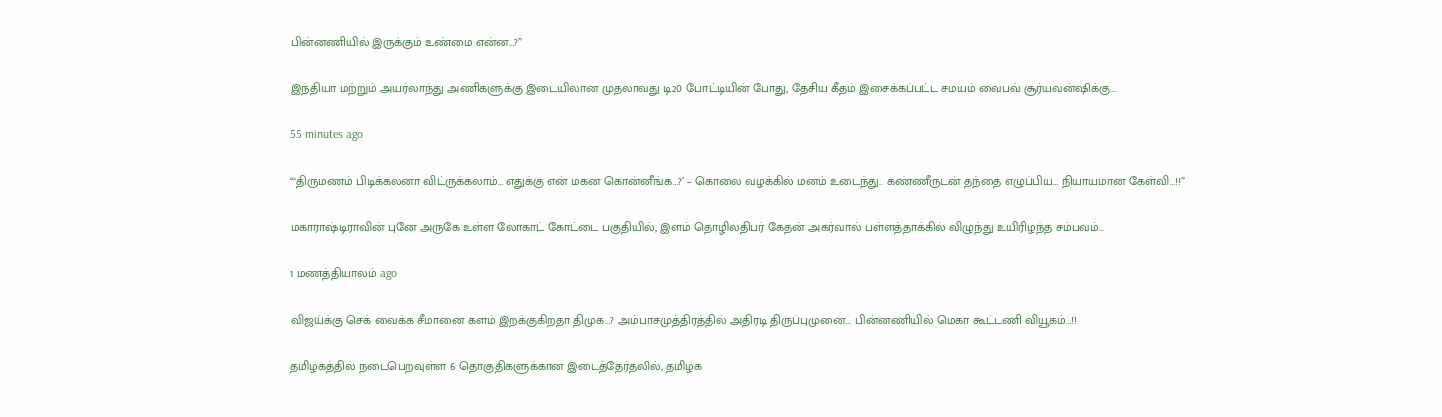பின்னணியில் இருக்கும் உண்மை என்ன…?”

இந்தியா மற்றும் அயர்லாந்து அணிகளுக்கு இடையிலான முதலாவது டி20 போட்டியின் போது, தேசிய கீதம் இசைக்கப்பட்ட சமயம் வைபவ் சூர்யவன்ஷிக்கு…

55 minutes ago

“‘திருமணம் பிடிக்கலனா விட்ருக்கலாம்… எதுக்கு என் மகன கொன்னீங்க…?’ – கொலை வழக்கில் மனம் உடைந்து.. கண்ணீருடன் தந்தை எழுப்பிய… நியாயமான கேள்வி…!!”

மகாராஷ்டிராவின் புனே அருகே உள்ள லோகாட் கோட்டை பகுதியில், இளம் தொழிலதிபர் கேதன் அகர்வால் பள்ளத்தாக்கில் விழுந்து உயிரிழந்த சம்பவம்…

1 மணத்தியாலம் ago

விஜய்க்கு செக் வைக்க சீமானை களம் இறக்குகிறதா திமுக…? அம்பாசமுத்திரத்தில் அதிரடி திருப்புமுனை… பின்னணியில் மெகா கூட்டணி வியூகம்…!!

தமிழகத்தில் நடைபெறவுள்ள 6 தொகுதிகளுக்கான இடைத்தேர்தலில், தமிழக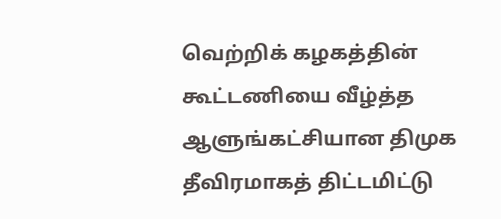வெற்றிக் கழகத்தின் கூட்டணியை வீழ்த்த ஆளுங்கட்சியான திமுக தீவிரமாகத் திட்டமிட்டு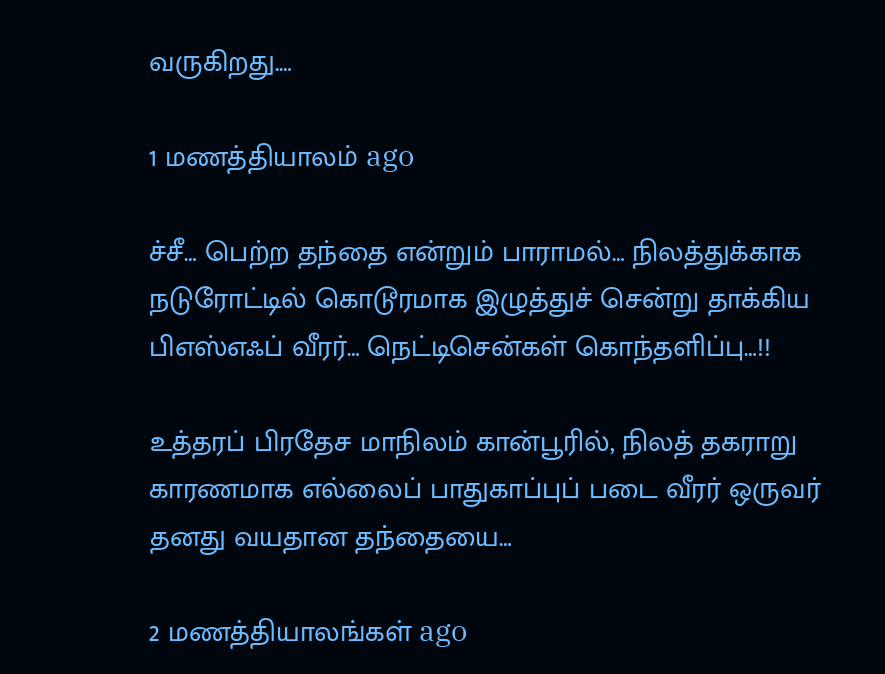வருகிறது.…

1 மணத்தியாலம் ago

ச்சீ… பெற்ற தந்தை என்றும் பாராமல்… நிலத்துக்காக நடுரோட்டில் கொடூரமாக இழுத்துச் சென்று தாக்கிய பிஎஸ்எஃப் வீரர்… நெட்டிசென்கள் கொந்தளிப்பு…!!

உத்தரப் பிரதேச மாநிலம் கான்பூரில், நிலத் தகராறு காரணமாக எல்லைப் பாதுகாப்புப் படை வீரர் ஒருவர் தனது வயதான தந்தையை…

2 மணத்தியாலங்கள் ago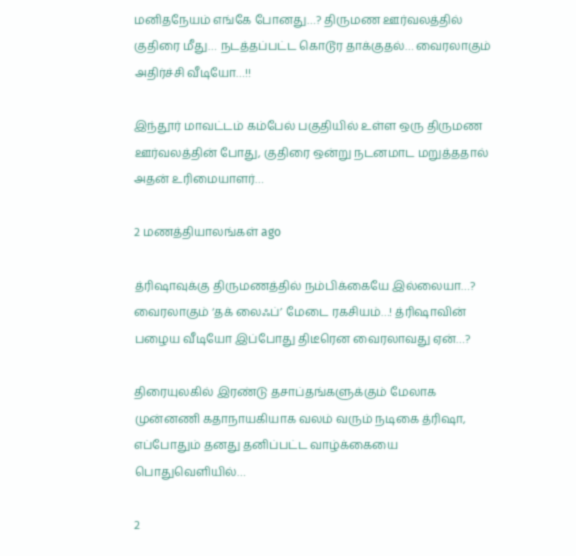மனிதநேயம் எங்கே போனது…? திருமண ஊர்வலத்தில் குதிரை மீது… நடத்தப்பட்ட கொடூர தாக்குதல்… வைரலாகும் அதிர்ச்சி வீடியோ…!!

இந்தூர் மாவட்டம் கம்பேல் பகுதியில் உள்ள ஒரு திருமண ஊர்வலத்தின் போது, குதிரை ஒன்று நடனமாட மறுத்ததால் அதன் உரிமையாளர்…

2 மணத்தியாலங்கள் ago

த்ரிஷாவுக்கு திருமணத்தில் நம்பிக்கையே இல்லையா…? வைரலாகும் ‘தக் லைஃப்’ மேடை ரகசியம்…! த்ரிஷாவின் பழைய வீடியோ இப்போது திடீரென வைரலாவது ஏன்…?

திரையுலகில் இரண்டு தசாப்தங்களுக்கும் மேலாக முன்னணி கதாநாயகியாக வலம் வரும் நடிகை த்ரிஷா, எப்போதும் தனது தனிப்பட்ட வாழ்க்கையை பொதுவெளியில்…

2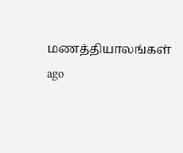மணத்தியாலங்கள் ago